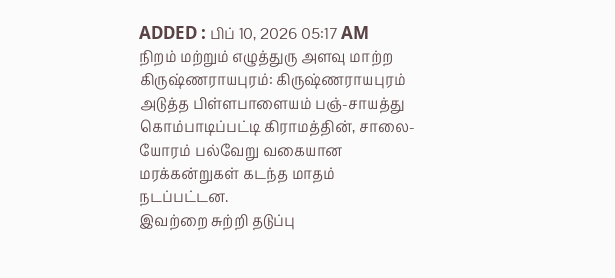ADDED : பிப் 10, 2026 05:17 AM
நிறம் மற்றும் எழுத்துரு அளவு மாற்ற
கிருஷ்ணராயபுரம்: கிருஷ்ணராயபுரம் அடுத்த பிள்ளபாளையம் பஞ்-சாயத்து கொம்பாடிப்பட்டி கிராமத்தின், சாலை-யோரம் பல்வேறு வகையான மரக்கன்றுகள் கடந்த மாதம் நடப்பட்டன.
இவற்றை சுற்றி தடுப்பு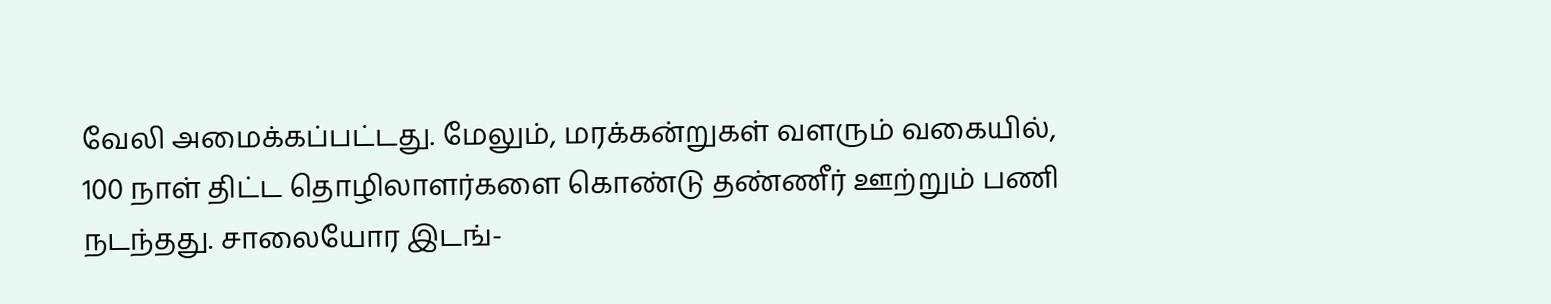வேலி அமைக்கப்பட்டது. மேலும், மரக்கன்றுகள் வளரும் வகையில், 100 நாள் திட்ட தொழிலாளர்களை கொண்டு தண்ணீர் ஊற்றும் பணி நடந்தது. சாலையோர இடங்-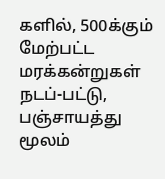களில், 500க்கும் மேற்பட்ட மரக்கன்றுகள் நடப்-பட்டு, பஞ்சாயத்து மூலம்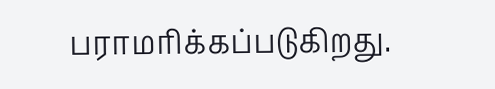பராமரிக்கப்படுகிறது.